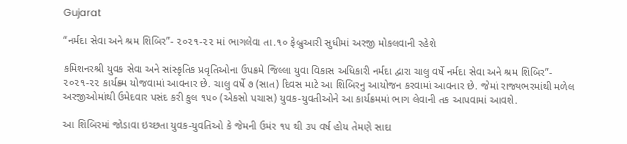Gujarat

“નર્મદા સેવા અને શ્રમ શિબિર”- ૨૦૨૧-૨૨ માં ભાગલેવા તા.૧૦ ફેબ્રુઆરી સુધીમાં અરજી મોકલવાની રહેશે

કમિશનરશ્રી યુવક સેવા અને સાંસ્કૃતિક પ્રવૃતિઓના ઉપક્રમે જિલ્લા યુવા વિકાસ અધિકારી નર્મદા દ્વારા ચાલુ વર્ષે નર્મદા સેવા અને શ્રમ શિબિર”- ૨૦૨૧-૨૨ કાર્યક્ર્મ યોજવામાં આવનાર છે. ચાલુ વર્ષે ૭ (સાત) દિવસ માટે આ શિબિરનુ આયોજન કરવામાં આવનાર છે. જેમાં રાજ્યભરમાંથી મળેલ અરજીઓમાંથી ઉમેદવાર પસંદ કરી કુલ ૧૫૦ (એકસો પચાસ) યુવક-યુવતીઓને આ કાર્યક્રમમાં ભાગ લેવાની તક આપવામાં આવશે.

આ શિબિરમાં જોડાવા ઇચ્છતા યુવક-યુવતિઓ કે જેમની ઉમંર ૧૫ થી ૩૫ વર્ષ હોય તેમણે સાદા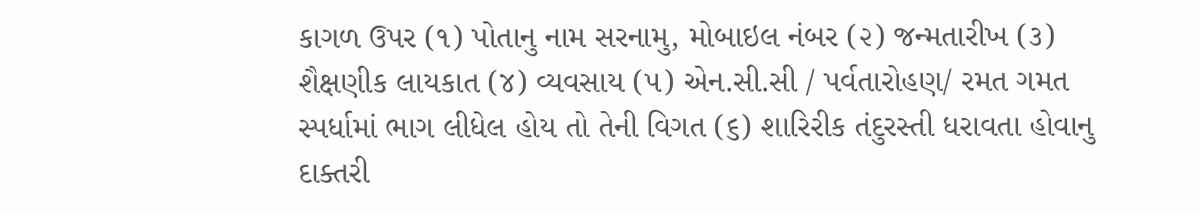કાગળ ઉપર (૧) પોતાનુ નામ સરનામુ, મોબાઇલ નંબર (૨) જન્મતારીખ (૩) શૈક્ષણીક લાયકાત (૪) વ્યવસાય (૫) એન.સી.સી / પર્વતારોહણ/ રમત ગમત સ્પર્ધામાં ભાગ લીધેલ હોય તો તેની વિગત (૬) શારિરીક તંદુરસ્તી ધરાવતા હોવાનુ દાક્તરી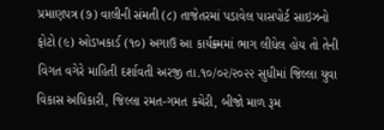પ્રમાણપત્ર (૭) વાલીની સંમતી (૮) તાજેતરમાં પડાવેલ પાસપોર્ટ સાઇઝનો ફોટો (૯) ઓડખકાર્ડ (૧૦) અગાઉ આ કાર્યક્ર્મમાં ભાગ લીધેલ હોય તો તેની વિગત વગેરે માહિતી દર્શાવતી અરજી તા.૧૦/૦૨/૨૦૨૨ સુધીમાં જિલ્લા યુવા વિકાસ અધિકારી, જિલ્લા રમત-ગમત કચેરી, બીજો માળ રૂમ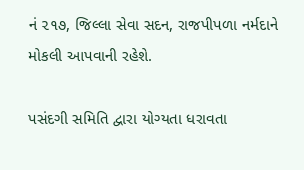નં ૨૧૭, જિલ્લા સેવા સદન, રાજપીપળા નર્મદાને મોકલી આપવાની રહેશે.

પસંદગી સમિતિ દ્વારા યોગ્યતા ધરાવતા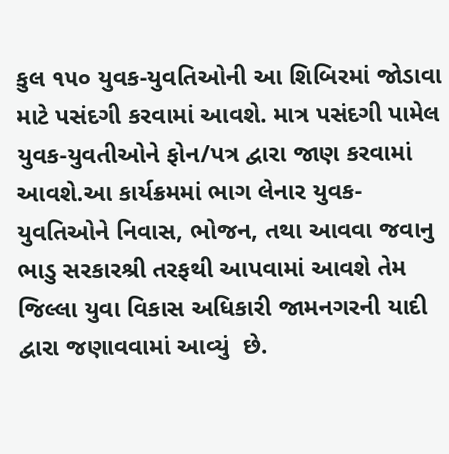કુલ ૧૫૦ યુવક-યુવતિઓની આ શિબિરમાં જોડાવા માટે પસંદગી કરવામાં આવશે. માત્ર પસંદગી પામેલ યુવક-યુવતીઓને ફોન/પત્ર દ્વારા જાણ કરવામાં આવશે.આ કાર્યક્રમમાં ભાગ લેનાર યુવક-યુવતિઓને નિવાસ, ભોજન, તથા આવવા જવાનુ ભાડુ સરકારશ્રી તરફથી આપવામાં આવશે તેમ જિલ્લા યુવા વિકાસ અધિકારી જામનગરની યાદી દ્વારા જણાવવામાં આવ્યું  છે.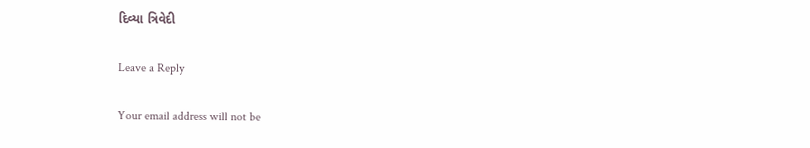દિવ્યા ત્રિવેદી

Leave a Reply

Your email address will not be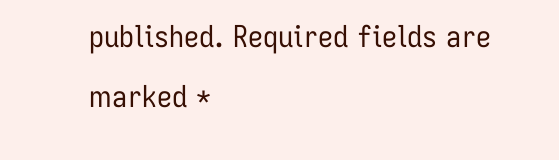published. Required fields are marked *